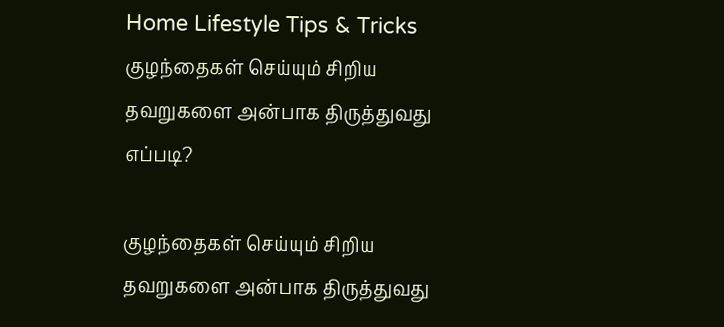Home Lifestyle Tips & Tricks குழந்தைகள் செய்யும் சிறிய தவறுகளை அன்பாக திருத்துவது எப்படி?

குழந்தைகள் செய்யும் சிறிய தவறுகளை அன்பாக திருத்துவது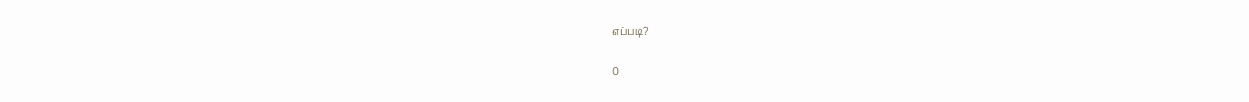எப்படி?

0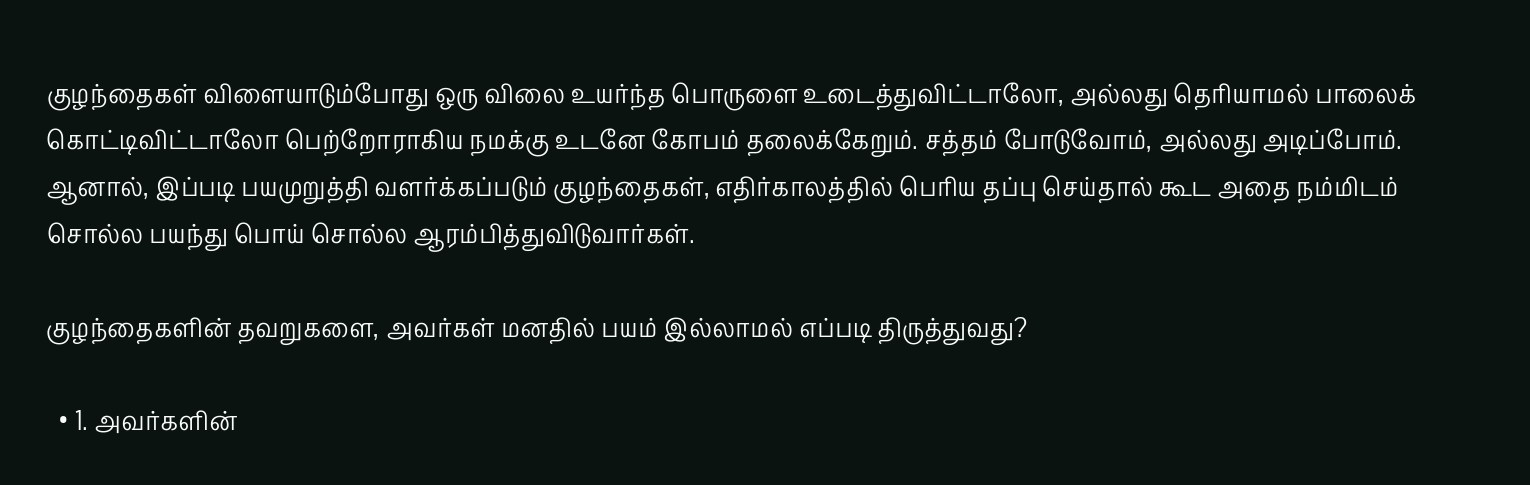குழந்தைகள் விளையாடும்போது ஒரு விலை உயர்ந்த பொருளை உடைத்துவிட்டாலோ, அல்லது தெரியாமல் பாலைக் கொட்டிவிட்டாலோ பெற்றோராகிய நமக்கு உடனே கோபம் தலைக்கேறும். சத்தம் போடுவோம், அல்லது அடிப்போம். ஆனால், இப்படி பயமுறுத்தி வளர்க்கப்படும் குழந்தைகள், எதிர்காலத்தில் பெரிய தப்பு செய்தால் கூட அதை நம்மிடம் சொல்ல பயந்து பொய் சொல்ல ஆரம்பித்துவிடுவார்கள்.

குழந்தைகளின் தவறுகளை, அவர்கள் மனதில் பயம் இல்லாமல் எப்படி திருத்துவது?

  • 1. அவர்களின்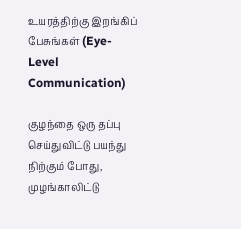உயரத்திற்கு இறங்கிப் பேசுங்கள் (Eye-Level Communication)

குழந்தை ஒரு தப்பு செய்துவிட்டு பயந்து நிற்கும் போது, முழங்காலிட்டு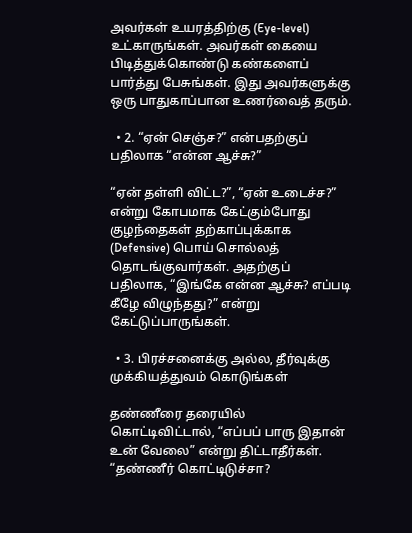அவர்கள் உயரத்திற்கு (Eye-level) உட்காருங்கள். அவர்கள் கையை பிடித்துக்கொண்டு கண்களைப் பார்த்து பேசுங்கள். இது அவர்களுக்கு ஒரு பாதுகாப்பான உணர்வைத் தரும்.

  • 2. “ஏன் செஞ்ச?” என்பதற்குப் பதிலாக “என்ன ஆச்சு?”

“ஏன் தள்ளி விட்ட?”, “ஏன் உடைச்ச?” என்று கோபமாக கேட்கும்போது குழந்தைகள் தற்காப்புக்காக (Defensive) பொய் சொல்லத் தொடங்குவார்கள். அதற்குப் பதிலாக, “இங்கே என்ன ஆச்சு? எப்படி கீழே விழுந்தது?” என்று கேட்டுப்பாருங்கள்.

  • 3. பிரச்சனைக்கு அல்ல, தீர்வுக்கு முக்கியத்துவம் கொடுங்கள்

தண்ணீரை தரையில் கொட்டிவிட்டால், “எப்பப் பாரு இதான் உன் வேலை” என்று திட்டாதீர்கள். “தண்ணீர் கொட்டிடுச்சா?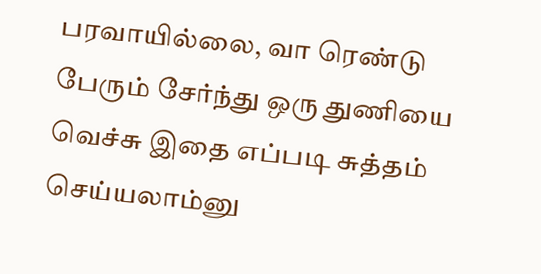பரவாயில்லை, வா ரெண்டு பேரும் சேர்ந்து ஒரு துணியை வெச்சு இதை எப்படி சுத்தம் செய்யலாம்னு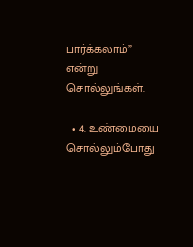பார்க்கலாம்” என்று சொல்லுங்கள்.

  • 4. உண்மையை சொல்லும்போது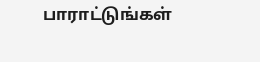பாராட்டுங்கள்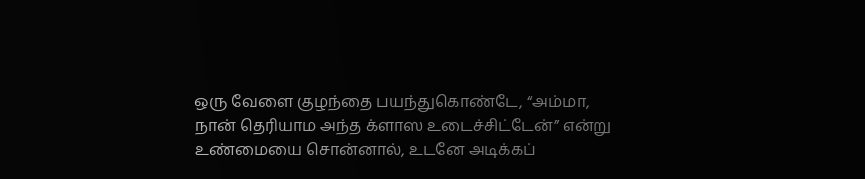ஒரு வேளை குழந்தை பயந்துகொண்டே, “அம்மா, நான் தெரியாம அந்த க்ளாஸ உடைச்சிட்டேன்” என்று உண்மையை சொன்னால், உடனே அடிக்கப்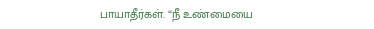பாயாதீர்கள். “நீ உண்மையை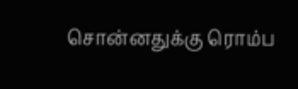சொன்னதுக்கு ரொம்ப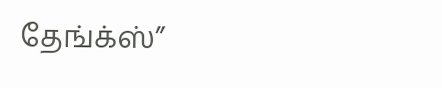தேங்க்ஸ்”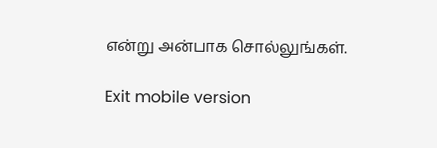என்று அன்பாக சொல்லுங்கள்.

Exit mobile version